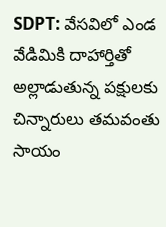SDPT: వేసవిలో ఎండ వేడిమికి దాహార్తితో అల్లాడుతున్న పక్షులకు చిన్నారులు తమవంతు సాయం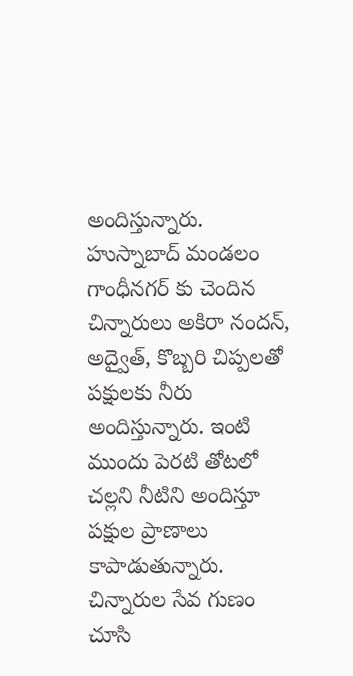అందిస్తున్నారు. హుస్నాబాద్ మండలం గాంధీనగర్ కు చెందిన చిన్నారులు అకిరా నందన్, అద్వైత్, కొబ్బరి చిప్పలతో పక్షులకు నీరు అందిస్తున్నారు. ఇంటి ముందు పెరటి తోటలో చల్లని నీటిని అందిస్తూ పక్షుల ప్రాణాలు కాపాడుతున్నారు. చిన్నారుల సేవ గుణం చూసి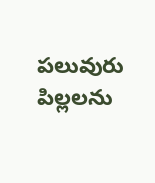పలువురు పిల్లలను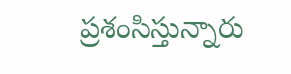ప్రశంసిస్తున్నారు